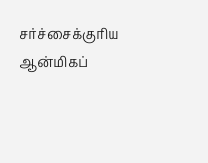சர்ச்சைக்குரிய ஆன்மிகப்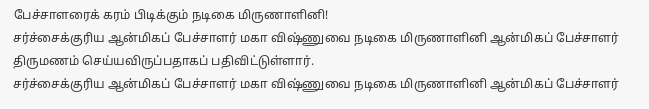பேச்சாளரைக் கரம் பிடிக்கும் நடிகை மிருணாளினி!
சர்ச்சைக்குரிய ஆன்மிகப் பேச்சாளர் மகா விஷ்ணுவை நடிகை மிருணாளினி ஆன்மிகப் பேச்சாளர் திருமணம் செய்யவிருப்பதாகப் பதிவிட்டுள்ளார்.
சர்ச்சைக்குரிய ஆன்மிகப் பேச்சாளர் மகா விஷ்ணுவை நடிகை மிருணாளினி ஆன்மிகப் பேச்சாளர்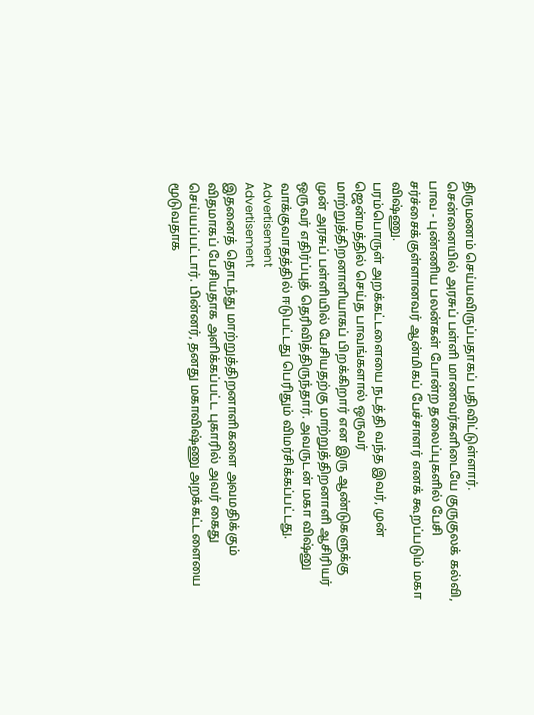திருமணம் செய்யவிருப்பதாகப் பதிவிட்டுள்ளார்.
சென்னையில் அரசுப் பள்ளி மாணவர்களிடையே குருகுலக் கல்வி, பாவ - புண்ணிய பலன்கள் போன்ற தலைப்புகளில் பேசி சர்ச்சைக்குள்ளானவர் ஆன்மிகப் பேச்சாளர் எனக் கூறப்படும் மகா விஷ்ணு.
பரம்பொருள் அறக்கட்டளையை நடத்தி வந்த இவர், முன் ஜென்மத்தில் செய்த பாவங்களால் ஒருவர் மாற்றுத்திறனாளியாகப் பிறக்கிறார் என இரு ஆண்டுகளுக்கு முன் அரசுப் பள்ளியில் பேசியதற்கு மாற்றுத்திறனாளி ஆசிரியர் ஒருவர் எதிர்ப்புத் தெரிவித்திருந்தார். அவருடன் மகா விஷ்னு வாக்குவாதத்தில் ஈடுபட்டது பெரிதும் விமர்சிக்கப்பட்டது.
Advertisement
Advertisement
இதனைத் தொடந்து மாற்றுத்திறனாளிகளை அவமதிக்கும் விதமாகப் பேசியதாக அளிக்கப்பட்ட புகாரில் அவர் கைது செய்யப்பட்டார். பின்னர், தனது மகாவிஷ்ணு அறக்கட்டளையை மூடுவதாக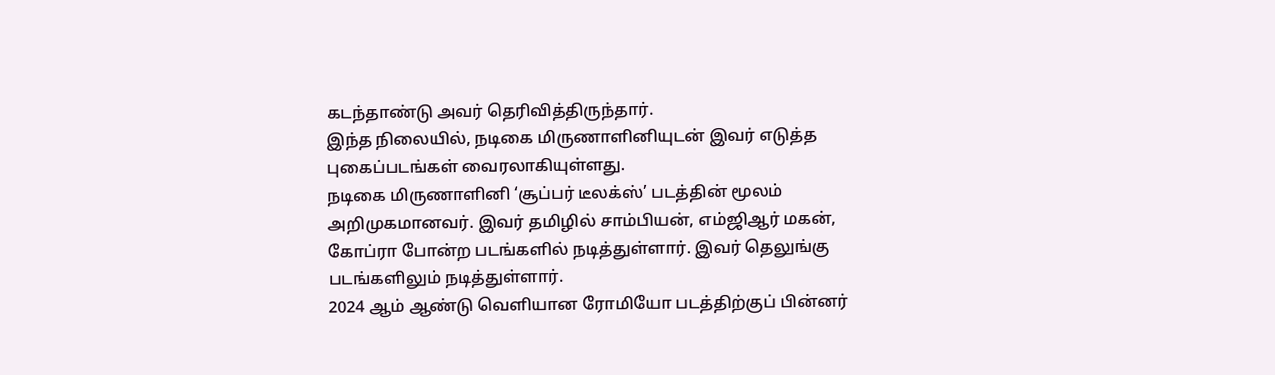கடந்தாண்டு அவர் தெரிவித்திருந்தார்.
இந்த நிலையில், நடிகை மிருணாளினியுடன் இவர் எடுத்த புகைப்படங்கள் வைரலாகியுள்ளது.
நடிகை மிருணாளினி ‘சூப்பர் டீலக்ஸ்’ படத்தின் மூலம் அறிமுகமானவர். இவர் தமிழில் சாம்பியன், எம்ஜிஆர் மகன், கோப்ரா போன்ற படங்களில் நடித்துள்ளார். இவர் தெலுங்கு படங்களிலும் நடித்துள்ளார்.
2024 ஆம் ஆண்டு வெளியான ரோமியோ படத்திற்குப் பின்னர்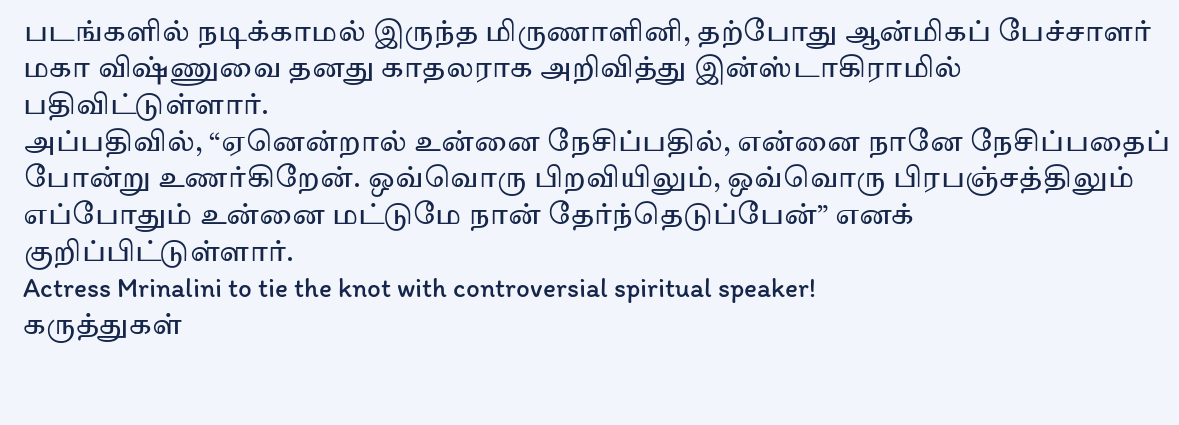படங்களில் நடிக்காமல் இருந்த மிருணாளினி, தற்போது ஆன்மிகப் பேச்சாளர் மகா விஷ்ணுவை தனது காதலராக அறிவித்து இன்ஸ்டாகிராமில் பதிவிட்டுள்ளார்.
அப்பதிவில், “ஏனென்றால் உன்னை நேசிப்பதில், என்னை நானே நேசிப்பதைப் போன்று உணர்கிறேன். ஒவ்வொரு பிறவியிலும், ஒவ்வொரு பிரபஞ்சத்திலும் எப்போதும் உன்னை மட்டுமே நான் தேர்ந்தெடுப்பேன்” எனக் குறிப்பிட்டுள்ளார்.
Actress Mrinalini to tie the knot with controversial spiritual speaker!
கருத்துகள்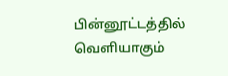பின்னூட்டத்தில் வெளியாகும்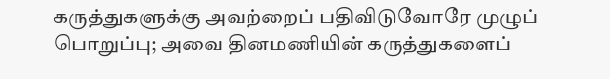கருத்துகளுக்கு அவற்றைப் பதிவிடுவோரே முழுப் பொறுப்பு; அவை தினமணியின் கருத்துகளைப்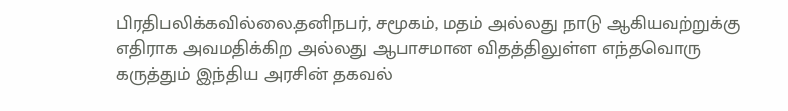பிரதிபலிக்கவில்லை.தனிநபர், சமூகம், மதம் அல்லது நாடு ஆகியவற்றுக்கு எதிராக அவமதிக்கிற அல்லது ஆபாசமான விதத்திலுள்ள எந்தவொரு கருத்தும் இந்திய அரசின் தகவல்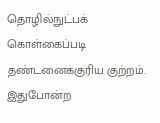தொழில்நுட்பக் கொள்கைப்படி தண்டனைக்குரிய குற்றம். இதுபோன்ற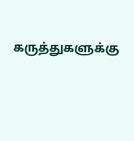கருத்துகளுக்கு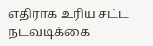எதிராக உரிய சட்ட நடவடிக்கை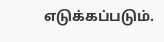எடுக்கப்படும்.